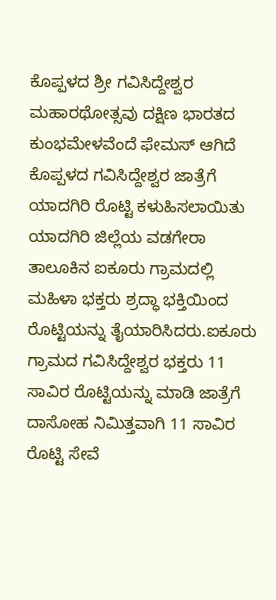ಕೊಪ್ಪಳದ ಶ್ರೀ ಗವಿಸಿದ್ದೇಶ್ವರ ಮಹಾರಥೋತ್ಸವು ದಕ್ಷಿಣ ಭಾರತದ ಕುಂಭಮೇಳವೆಂದೆ ಫೇಮಸ್ ಆಗಿದೆ ಕೊಪ್ಪಳದ ಗವಿಸಿದ್ದೇಶ್ವರ ಜಾತ್ರೆಗೆ ಯಾದಗಿರಿ ರೊಟ್ಟಿ ಕಳುಹಿಸಲಾಯಿತು ಯಾದಗಿರಿ ಜಿಲ್ಲೆಯ ವಡಗೇರಾ ತಾಲೂಕಿನ ಐಕೂರು ಗ್ರಾಮದಲ್ಲಿ ಮಹಿಳಾ ಭಕ್ತರು ಶ್ರದ್ಧಾ ಭಕ್ತಿಯಿಂದ ರೊಟ್ಟಿಯನ್ನು ತೈಯಾರಿಸಿದರು.ಐಕೂರು ಗ್ರಾಮದ ಗವಿಸಿದ್ದೇಶ್ವರ ಭಕ್ತರು 11 ಸಾವಿರ ರೊಟ್ಟಿಯನ್ನು ಮಾಡಿ ಜಾತ್ರೆಗೆ ದಾಸೋಹ ನಿಮಿತ್ತವಾಗಿ 11 ಸಾವಿರ ರೊಟ್ಟಿ ಸೇವೆ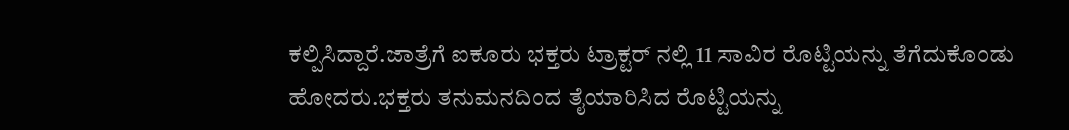ಕಲ್ಪಿಸಿದ್ದಾರೆ.ಜಾತ್ರೆಗೆ ಐಕೂರು ಭಕ್ತರು ಟ್ರಾಕ್ಟರ್ ನಲ್ಲಿ 11 ಸಾವಿರ ರೊಟ್ಟಿಯನ್ನು ತೆಗೆದುಕೊಂಡು ಹೋದರು.ಭಕ್ತರು ತನುಮನದಿಂದ ತೈಯಾರಿಸಿದ ರೊಟ್ಟಿಯನ್ನು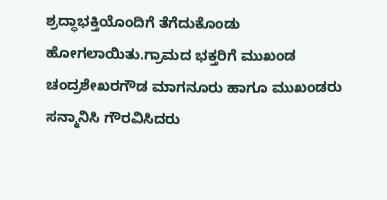ಶ್ರದ್ಧಾಭಕ್ತಿಯೊಂದಿಗೆ ತೆಗೆದುಕೊಂಡು ಹೋಗಲಾಯಿತು.ಗ್ರಾಮದ ಭಕ್ತರಿಗೆ ಮುಖಂಡ ಚಂದ್ರಶೇಖರಗೌಡ ಮಾಗನೂರು ಹಾಗೂ ಮುಖಂಡರು ಸನ್ಮಾನಿಸಿ ಗೌರವಿಸಿದರು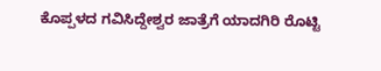ಕೊಪ್ಪಳದ ಗವಿಸಿದ್ದೇಶ್ವರ ಜಾತ್ರೆಗೆ ಯಾದಗಿರಿ ರೊಟ್ಟಿ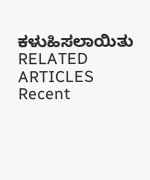ಕಳುಹಿಸಲಾಯಿತು
RELATED ARTICLES
Recent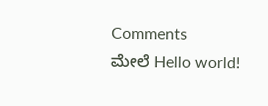Comments
ಮೇಲೆ Hello world!